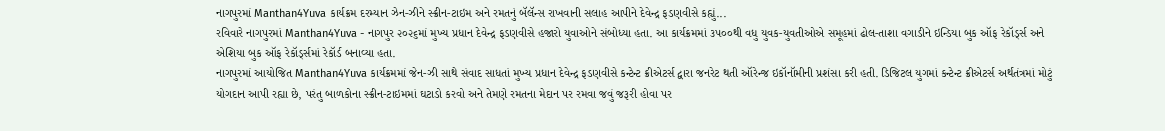નાગપુરમાં Manthan4Yuva કાર્યક્રમ દરમ્યાન ઝેન-ઝીને સ્ક્રીન-ટાઇમ અને રમતનું બૅલૅન્સ રાખવાની સલાહ આપીને દેવેન્દ્ર ફડણવીસે કહ્યું...
રવિવારે નાગપુરમાં Manthan4Yuva - નાગપુર ૨૦૨૬માં મુખ્ય પ્રધાન દેવેન્દ્ર ફડણવીસે હજારો યુવાઓને સંબોધ્યા હતા. આ કાર્યક્રમમાં ૩૫૦૦થી વધુ યુવક-યુવતીઓએ સમૂહમાં ઢોલ-તાશા વગાડીને ઇન્ડિયા બુક ઑફ રેકૉર્ડ્સ અને એશિયા બુક ઑફ રેકૉર્ડ્સમાં રેકૉર્ડ બનાવ્યા હતા.
નાગપુરમાં આયોજિત Manthan4Yuva કાર્યક્રમમાં જેન-ઝી સાથે સંવાદ સાધતાં મુખ્ય પ્રધાન દેવેન્દ્ર ફડણવીસે કન્ટેન્ટ ક્રીએટર્સ દ્વારા જનરેટ થતી ઑરેન્જ ઇકૉનૉમીની પ્રશંસા કરી હતી. ડિજિટલ યુગમાં કન્ટેન્ટ ક્રીએટર્સ અર્થતંત્રમાં મોટું યોગદાન આપી રહ્યા છે, પરંતુ બાળકોના સ્ક્રીન-ટાઇમમાં ઘટાડો કરવો અને તેમણે રમતના મેદાન પર રમવા જવું જરૂરી હોવા પર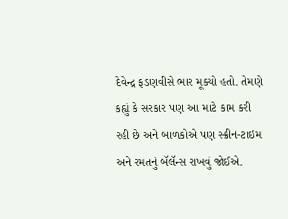દેવેન્દ્ર ફડણવીસે ભાર મૂક્યો હતો. તેમણે કહ્યું કે સરકાર પણ આ માટે કામ કરી રહી છે અને બાળકોએ પણ સ્ક્રીન-ટાઇમ અને રમતનું બૅલૅન્સ રાખવું જોઈએ.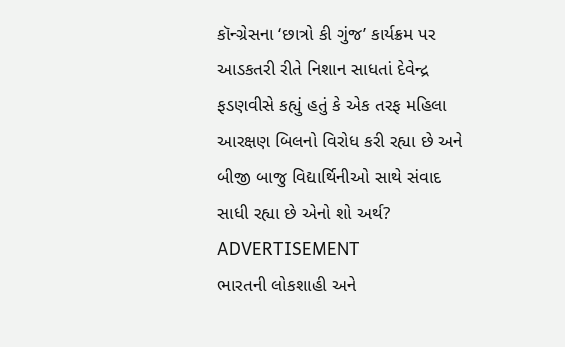કૉન્ગ્રેસના ‘છાત્રો કી ગુંજ’ કાર્યક્રમ પર આડકતરી રીતે નિશાન સાધતાં દેવેન્દ્ર ફડણવીસે કહ્યું હતું કે એક તરફ મહિલા આરક્ષણ બિલનો વિરોધ કરી રહ્યા છે અને બીજી બાજુ વિદ્યાર્થિનીઓ સાથે સંવાદ સાધી રહ્યા છે એનો શો અર્થ?
ADVERTISEMENT
ભારતની લોકશાહી અને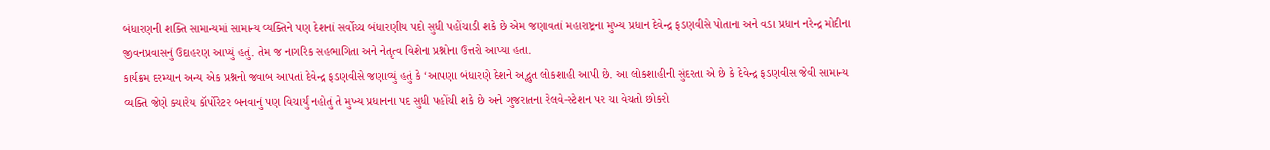બંધારણની શક્તિ સામાન્યમાં સામાન્ય વ્યક્તિને પણ દેશનાં સર્વોચ્ચ બંધારણીય પદો સુધી પહોંચાડી શકે છે એમ જણાવતાં મહારાષ્ટ્રના મુખ્ય પ્રધાન દેવેન્દ્ર ફડણવીસે પોતાના અને વડા પ્રધાન નરેન્દ્ર મોદીના જીવનપ્રવાસનું ઉદાહરણ આપ્યું હતું. તેમ જ નાગરિક સહભાગિતા અને નેતૃત્વ વિશેના પ્રશ્નોના ઉત્તરો આપ્યા હતા.
કાર્યક્રમ દરમ્યાન અન્ય એક પ્રશ્નનો જવાબ આપતાં દેવેન્દ્ર ફડણવીસે જણાવ્યું હતું કે ‘આપણા બંધારણે દેશને અદ્ભુત લોકશાહી આપી છે. આ લોકશાહીની સુંદરતા એ છે કે દેવેન્દ્ર ફડણવીસ જેવી સામાન્ય વ્યક્તિ જેણે ક્યારેય કૉર્પોરેટર બનવાનું પણ વિચાર્યું નહોતું તે મુખ્ય પ્રધાનના પદ સુધી પહોંચી શકે છે અને ગુજરાતના રેલવે-સ્ટેશન પર ચા વેચતો છોકરો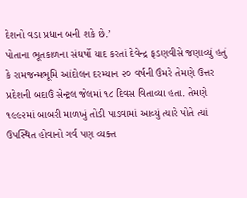દેશનો વડા પ્રધાન બની શકે છે.’
પોતાના ભૂતકાળના સંઘર્ષો યાદ કરતાં દેવેન્દ્ર ફડણવીસે જણાવ્યું હતું કે રામજન્મભૂમિ આંદોલન દરમ્યાન ૨૦ વર્ષની ઉંમરે તેમણે ઉત્તર પ્રદેશની બદાઉં સેન્ટ્રલ જેલમાં ૧૮ દિવસ વિતાવ્યા હતા. તેમણે ૧૯૯૨માં બાબરી માળખું તોડી પાડવામાં આવ્યું ત્યારે પોતે ત્યાં ઉપસ્થિત હોવાનો ગર્વ પણ વ્યક્ત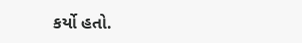કર્યો હતો.